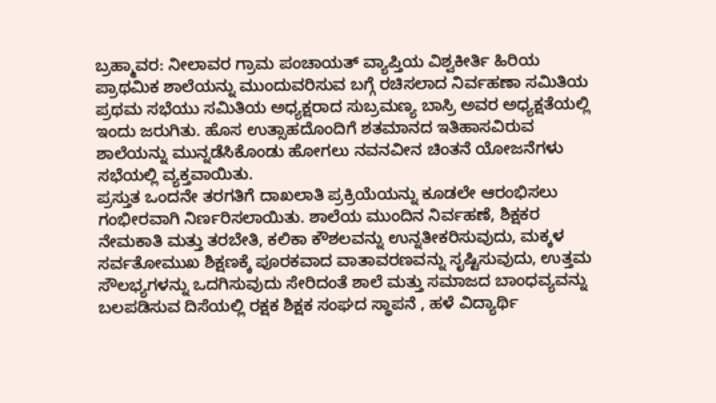ಬ್ರಹ್ಮಾವರ: ನೀಲಾವರ ಗ್ರಾಮ ಪಂಚಾಯತ್ ವ್ಯಾಪ್ತಿಯ ವಿಶ್ವಕೀರ್ತಿ ಹಿರಿಯ ಪ್ರಾಥಮಿಕ ಶಾಲೆಯನ್ನು ಮುಂದುವರಿಸುವ ಬಗ್ಗೆ ರಚಿಸಲಾದ ನಿರ್ವಹಣಾ ಸಮಿತಿಯ ಪ್ರಥಮ ಸಭೆಯು ಸಮಿತಿಯ ಅಧ್ಯಕ್ಷರಾದ ಸುಬ್ರಮಣ್ಯ ಬಾಸ್ರಿ ಅವರ ಅಧ್ಯಕ್ಷತೆಯಲ್ಲಿ ಇಂದು ಜರುಗಿತು. ಹೊಸ ಉತ್ಸಾಹದೊಂದಿಗೆ ಶತಮಾನದ ಇತಿಹಾಸವಿರುವ ಶಾಲೆಯನ್ನು ಮುನ್ನಡೆಸಿಕೊಂಡು ಹೋಗಲು ನವನವೀನ ಚಿಂತನೆ ಯೋಜನೆಗಳು ಸಭೆಯಲ್ಲಿ ವ್ಯಕ್ತವಾಯಿತು.
ಪ್ರಸ್ತುತ ಒಂದನೇ ತರಗತಿಗೆ ದಾಖಲಾತಿ ಪ್ರಕ್ರಿಯೆಯನ್ನು ಕೂಡಲೇ ಆರಂಭಿಸಲು ಗಂಭೀರವಾಗಿ ನಿರ್ಣರಿಸಲಾಯಿತು. ಶಾಲೆಯ ಮುಂದಿನ ನಿರ್ವಹಣೆ, ಶಿಕ್ಷಕರ ನೇಮಕಾತಿ ಮತ್ತು ತರಬೇತಿ, ಕಲಿಕಾ ಕೌಶಲವನ್ನು ಉನ್ನತೀಕರಿಸುವುದು, ಮಕ್ಕಳ ಸರ್ವತೋಮುಖ ಶಿಕ್ಷಣಕ್ಕೆ ಪೂರಕವಾದ ವಾತಾವರಣವನ್ನು ಸೃಷ್ಟಿಸುವುದು, ಉತ್ತಮ ಸೌಲಭ್ಯಗಳನ್ನು ಒದಗಿಸುವುದು ಸೇರಿದಂತೆ ಶಾಲೆ ಮತ್ತು ಸಮಾಜದ ಬಾಂಧವ್ಯವನ್ನು ಬಲಪಡಿಸುವ ದಿಸೆಯಲ್ಲಿ ರಕ್ಷಕ ಶಿಕ್ಷಕ ಸಂಘದ ಸ್ಥಾಪನೆ , ಹಳೆ ವಿದ್ಯಾರ್ಥಿ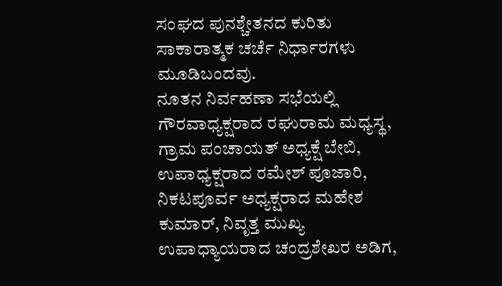ಸಂಘದ ಪುನಶ್ಚೇತನದ ಕುರಿತು ಸಾಕಾರಾತ್ಮಕ ಚರ್ಚೆ ನಿರ್ಧಾರಗಳು ಮೂಡಿಬಂದವು.
ನೂತನ ನಿರ್ವಹಣಾ ಸಭೆಯಲ್ಲಿ ಗೌರವಾಧ್ಯಕ್ಷರಾದ ರಘುರಾಮ ಮಧ್ಯಸ್ಥ, ಗ್ರಾಮ ಪಂಚಾಯತ್ ಅಧ್ಯಕ್ಷೆ ಬೇಬಿ, ಉಪಾಧ್ಯಕ್ಷರಾದ ರಮೇಶ್ ಪೂಜಾರಿ, ನಿಕಟಪೂರ್ವ ಅಧ್ಯಕ್ಷರಾದ ಮಹೇಶ ಕುಮಾರ್, ನಿವೃತ್ತ ಮುಖ್ಯ ಉಪಾಧ್ಯಾಯರಾದ ಚಂದ್ರಶೇಖರ ಅಡಿಗ,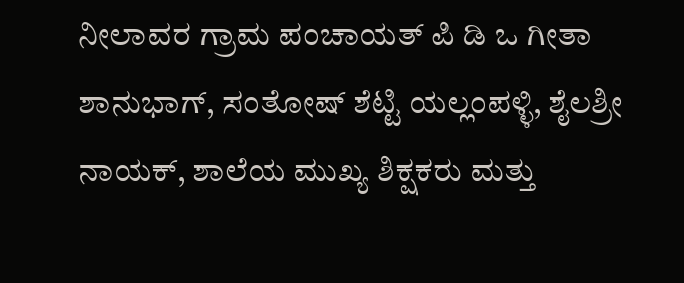ನೀಲಾವರ ಗ್ರಾಮ ಪಂಚಾಯತ್ ಪಿ ಡಿ ಒ ಗೀತಾ ಶಾನುಭಾಗ್, ಸಂತೋಷ್ ಶೆಟ್ಟಿ ಯಲ್ಲಂಪಳ್ಳಿ, ಶೈಲಶ್ರೀ ನಾಯಕ್, ಶಾಲೆಯ ಮುಖ್ಯ ಶಿಕ್ಷಕರು ಮತ್ತು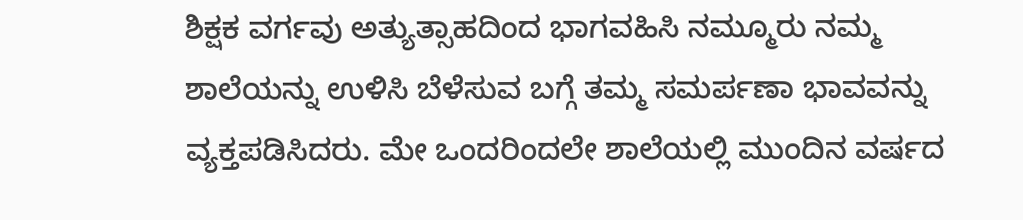ಶಿಕ್ಷಕ ವರ್ಗವು ಅತ್ಯುತ್ಸಾಹದಿಂದ ಭಾಗವಹಿಸಿ ನಮ್ಮೂರು ನಮ್ಮ ಶಾಲೆಯನ್ನು ಉಳಿಸಿ ಬೆಳೆಸುವ ಬಗ್ಗೆ ತಮ್ಮ ಸಮರ್ಪಣಾ ಭಾವವನ್ನು ವ್ಯಕ್ತಪಡಿಸಿದರು. ಮೇ ಒಂದರಿಂದಲೇ ಶಾಲೆಯಲ್ಲಿ ಮುಂದಿನ ವರ್ಷದ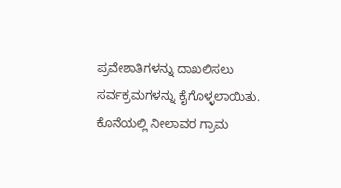ಪ್ರವೇಶಾತಿಗಳನ್ನು ದಾಖಲಿಸಲು ಸರ್ವಕ್ರಮಗಳನ್ನು ಕೈಗೊಳ್ಳಲಾಯಿತು. ಕೊನೆಯಲ್ಲಿ ನೀಲಾವರ ಗ್ರಾಮ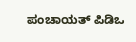ಪಂಚಾಯತ್ ಪಿಡಿಒ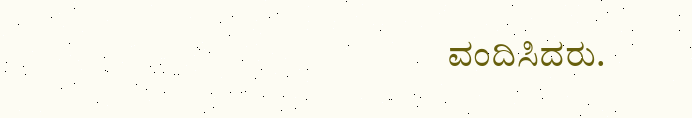ವಂದಿಸಿದರು.